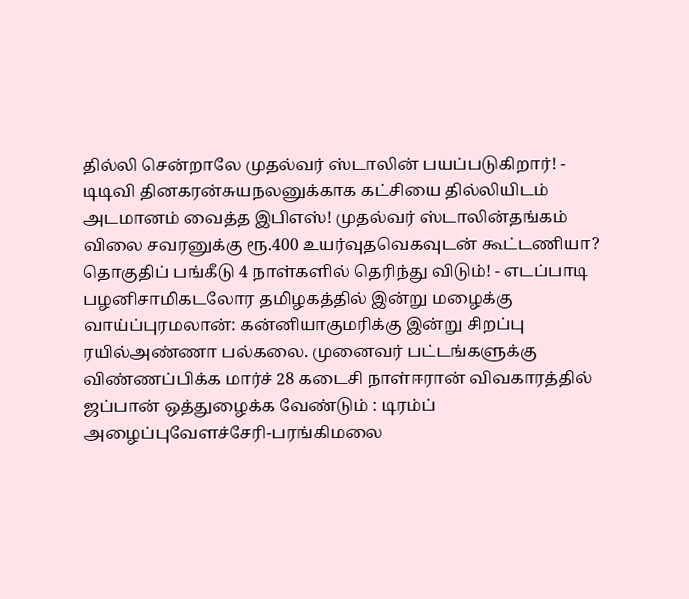தில்லி சென்றாலே முதல்வர் ஸ்டாலின் பயப்படுகிறார்! - டிடிவி தினகரன்சுயநலனுக்காக கட்சியை தில்லியிடம் அடமானம் வைத்த இபிஎஸ்! முதல்வர் ஸ்டாலின்தங்கம் விலை சவரனுக்கு ரூ.400 உயர்வுதவெகவுடன் கூட்டணியா? தொகுதிப் பங்கீடு 4 நாள்களில் தெரிந்து விடும்! - எடப்பாடி பழனிசாமிகடலோர தமிழகத்தில் இன்று மழைக்கு வாய்ப்புரமலான்: கன்னியாகுமரிக்கு இன்று சிறப்பு ரயில்அண்ணா பல்கலை. முனைவர் பட்டங்களுக்கு விண்ணப்பிக்க மார்ச் 28 கடைசி நாள்ஈரான் விவகாரத்தில் ஜப்பான் ஒத்துழைக்க வேண்டும் : டிரம்ப் அழைப்புவேளச்சேரி-பரங்கிமலை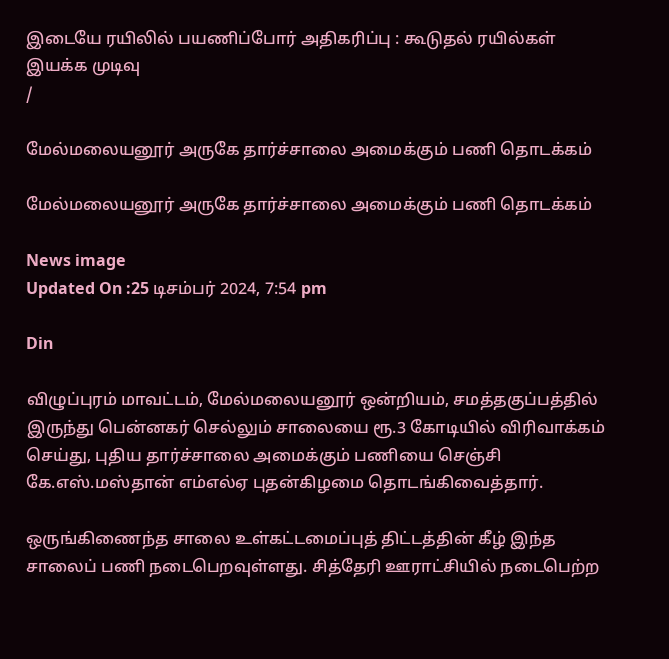இடையே ரயிலில் பயணிப்போர் அதிகரிப்பு : கூடுதல் ரயில்கள் இயக்க முடிவு
/

மேல்மலையனூர் அருகே தார்ச்சாலை அமைக்கும் பணி தொடக்கம்

மேல்மலையனூர் அருகே தார்ச்சாலை அமைக்கும் பணி தொடக்கம்

News image
Updated On :25 டிசம்பர் 2024, 7:54 pm

Din

விழுப்புரம் மாவட்டம், மேல்மலையனூர் ஒன்றியம், சமத்தகுப்பத்தில் இருந்து பென்னகர் செல்லும் சாலையை ரூ.3 கோடியில் விரிவாக்கம் செய்து, புதிய தார்ச்சாலை அமைக்கும் பணியை செஞ்சி கே.எஸ்.மஸ்தான் எம்எல்ஏ புதன்கிழமை தொடங்கிவைத்தார்.

ஒருங்கிணைந்த சாலை உள்கட்டமைப்புத் திட்டத்தின் கீழ் இந்த சாலைப் பணி நடைபெறவுள்ளது. சித்தேரி ஊராட்சியில் நடைபெற்ற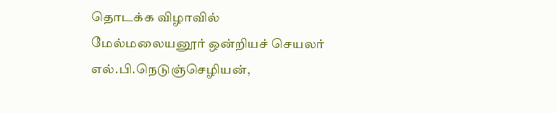தொடக்க விழாவில் மேல்மலையனூர் ஒன்றியச் செயலர் எல்.பி.நெடுஞ்செழியன்,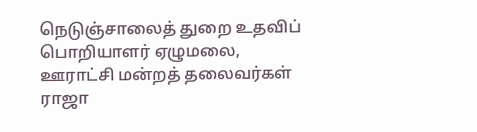நெடுஞ்சாலைத் துறை உதவிப் பொறியாளர் ஏழுமலை, ஊராட்சி மன்றத் தலைவர்கள் ராஜா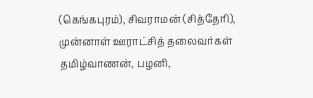(கெங்கபுரம்), சிவராமன் (சித்தேரி), முன்னாள் ஊராட்சித் தலைவர்கள் தமிழ்வாணன், பழனி,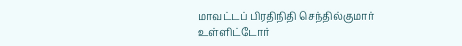மாவட்டப் பிரதிநிதி செந்தில்குமார் உள்ளிட்டோர்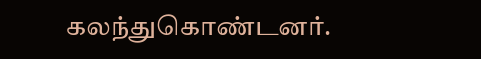கலந்துகொண்டனர்.